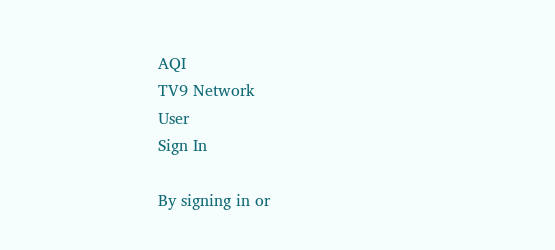AQI
TV9 Network
User
Sign In

By signing in or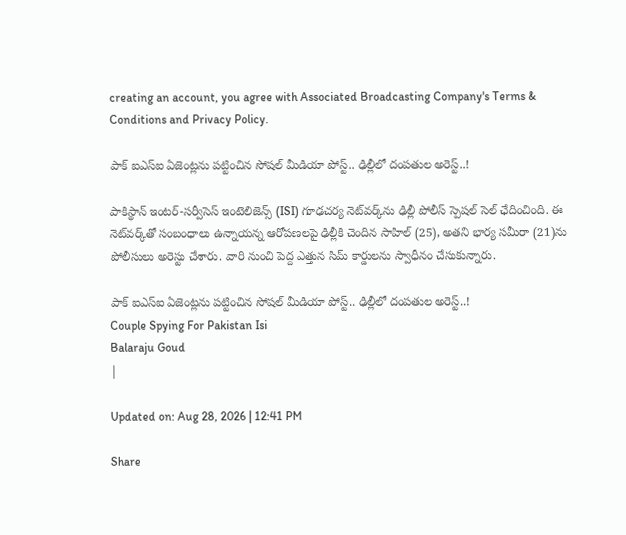creating an account, you agree with Associated Broadcasting Company's Terms & Conditions and Privacy Policy.

పాక్‌ ఐఎస్‌ఐ ఏజెంట్లను పట్టించిన సోషల్ మీడియా పోస్ట్.. ఢిల్లీలో దంపతుల అరెస్ట్..!

పాకిస్థాన్ ఇంటర్-సర్వీసెస్ ఇంటెలిజెన్స్‌ (ISI) గూఢచర్య నెట్‌వర్క్‌‌ను ఢిల్లీ పోలీస్ స్పెషల్ సెల్ ఛేదించింది. ఈ నెట్‌వర్క్‌తో సంబంధాలు ఉన్నాయన్న ఆరోపణలపై ఢిల్లీకి చెందిన సాహిల్‌ (25), అతని భార్య సమీరా (21)ను పోలీసులు అరెస్టు చేశారు. వారి నుంచి పెద్ద ఎత్తున సిమ్ కార్డులను స్వాధీనం చేసుకున్నారు.

పాక్‌ ఐఎస్‌ఐ ఏజెంట్లను పట్టించిన సోషల్ మీడియా పోస్ట్.. ఢిల్లీలో దంపతుల అరెస్ట్..!
Couple Spying For Pakistan Isi
Balaraju Goud
|

Updated on: Aug 28, 2026 | 12:41 PM

Share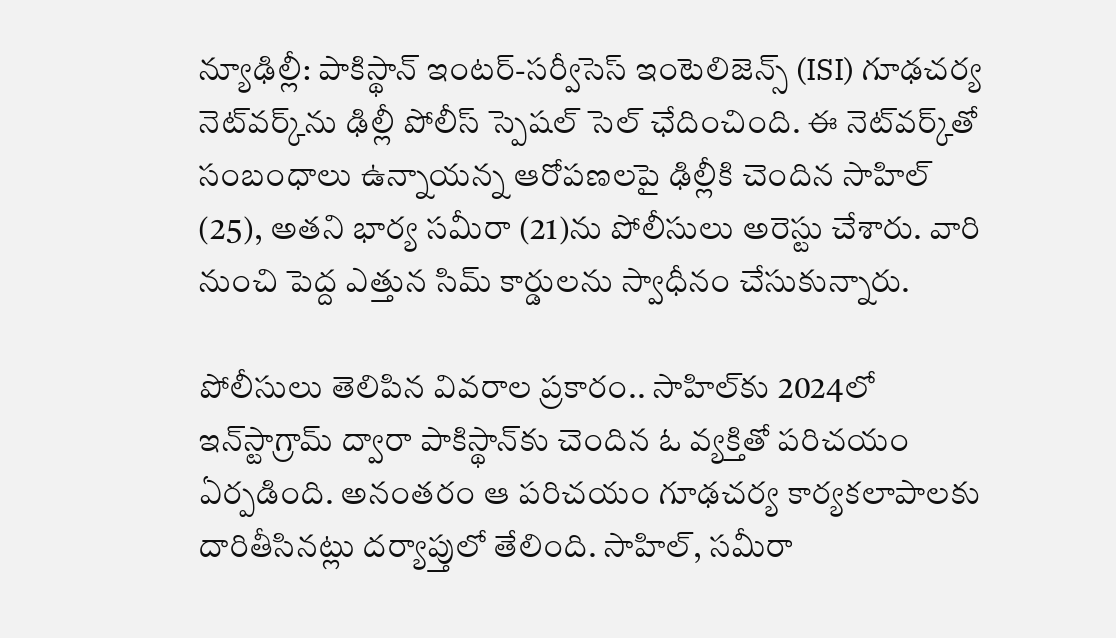న్యూఢిల్లీ: పాకిస్థాన్ ఇంటర్-సర్వీసెస్ ఇంటెలిజెన్స్‌ (ISI) గూఢచర్య నెట్‌వర్క్‌‌ను ఢిల్లీ పోలీస్ స్పెషల్ సెల్ ఛేదించింది. ఈ నెట్‌వర్క్‌తో సంబంధాలు ఉన్నాయన్న ఆరోపణలపై ఢిల్లీకి చెందిన సాహిల్‌ (25), అతని భార్య సమీరా (21)ను పోలీసులు అరెస్టు చేశారు. వారి నుంచి పెద్ద ఎత్తున సిమ్ కార్డులను స్వాధీనం చేసుకున్నారు.

పోలీసులు తెలిపిన వివరాల ప్రకారం.. సాహిల్‌కు 2024లో ఇన్‌స్టాగ్రామ్‌ ద్వారా పాకిస్థాన్‌కు చెందిన ఓ వ్యక్తితో పరిచయం ఏర్పడింది. అనంతరం ఆ పరిచయం గూఢచర్య కార్యకలాపాలకు దారితీసినట్లు దర్యాప్తులో తేలింది. సాహిల్‌, సమీరా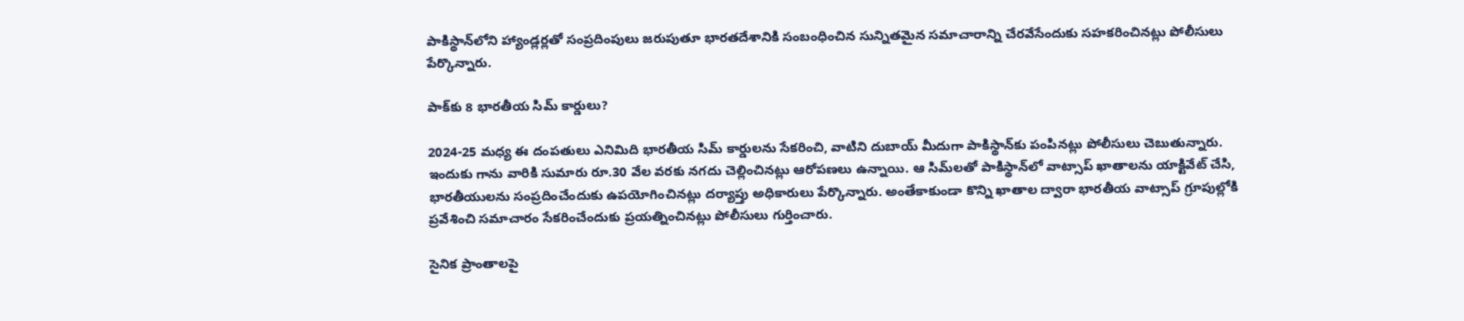పాకిస్థాన్‌లోని హ్యాండ్లర్లతో సంప్రదింపులు జరుపుతూ భారతదేశానికి సంబంధించిన సున్నితమైన సమాచారాన్ని చేరవేసేందుకు సహకరించినట్లు పోలీసులు పేర్కొన్నారు.

పాక్‌కు 8 భారతీయ సిమ్ కార్డులు?

2024-25 మధ్య ఈ దంపతులు ఎనిమిది భారతీయ సిమ్ కార్డులను సేకరించి, వాటిని దుబాయ్ మీదుగా పాకిస్థాన్‌కు పంపినట్లు పోలీసులు చెబుతున్నారు. ఇందుకు గాను వారికి సుమారు రూ.30 వేల వరకు నగదు చెల్లించినట్లు ఆరోపణలు ఉన్నాయి. ఆ సిమ్‌లతో పాకిస్థాన్‌లో వాట్సాప్ ఖాతాలను యాక్టివేట్ చేసి, భారతీయులను సంప్రదించేందుకు ఉపయోగించినట్లు దర్యాప్తు అధికారులు పేర్కొన్నారు. అంతేకాకుండా కొన్ని ఖాతాల ద్వారా భారతీయ వాట్సాప్ గ్రూపుల్లోకి ప్రవేశించి సమాచారం సేకరించేందుకు ప్రయత్నించినట్లు పోలీసులు గుర్తించారు.

సైనిక ప్రాంతాలపై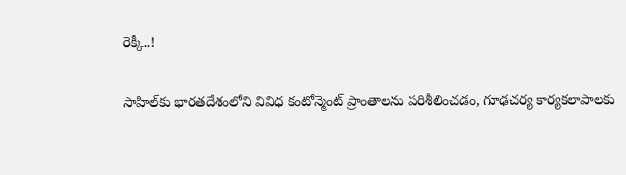రెక్కీ..!

సాహిల్‌కు భారతదేశంలోని వివిధ కంటోన్మెంట్ ప్రాంతాలను పరిశీలించడం, గూఢచర్య కార్యకలాపాలకు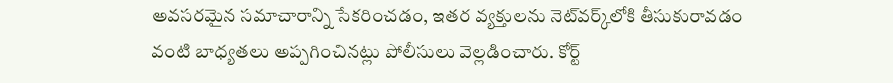అవసరమైన సమాచారాన్ని సేకరించడం, ఇతర వ్యక్తులను నెట్‌వర్క్‌లోకి తీసుకురావడం వంటి బాధ్యతలు అప్పగించినట్లు పోలీసులు వెల్లడించారు. కోర్ట్‌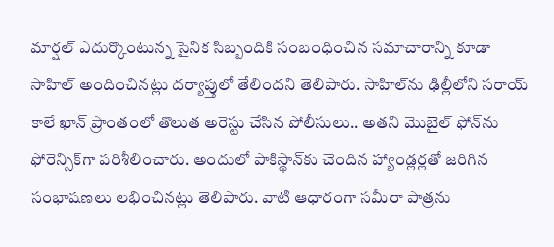మార్షల్‌ ఎదుర్కొంటున్న సైనిక సిబ్బందికి సంబంధించిన సమాచారాన్ని కూడా సాహిల్‌ అందించినట్లు దర్యాప్తులో తేలిందని తెలిపారు. సాహిల్‌ను ఢిల్లీలోని సరాయ్ కాలే ఖాన్ ప్రాంతంలో తొలుత అరెస్టు చేసిన పోలీసులు.. అతని మొబైల్ ఫోన్‌ను ఫోరెన్సిక్‌గా పరిశీలించారు. అందులో పాకిస్థాన్‌కు చెందిన హ్యాండ్లర్లతో జరిగిన సంభాషణలు లభించినట్లు తెలిపారు. వాటి ఆధారంగా సమీరా పాత్రను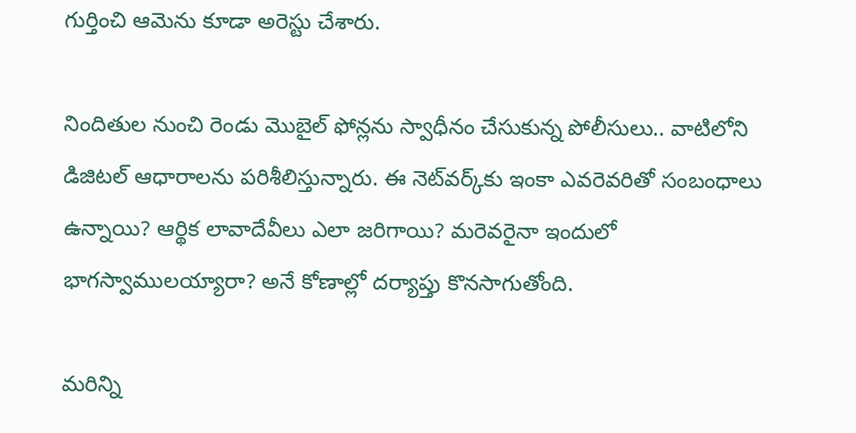గుర్తించి ఆమెను కూడా అరెస్టు చేశారు.

నిందితుల నుంచి రెండు మొబైల్ ఫోన్లను స్వాధీనం చేసుకున్న పోలీసులు.. వాటిలోని డిజిటల్ ఆధారాలను పరిశీలిస్తున్నారు. ఈ నెట్‌వర్క్‌కు ఇంకా ఎవరెవరితో సంబంధాలు ఉన్నాయి? ఆర్థిక లావాదేవీలు ఎలా జరిగాయి? మరెవరైనా ఇందులో భాగస్వాములయ్యారా? అనే కోణాల్లో దర్యాప్తు కొనసాగుతోంది.

మరిన్ని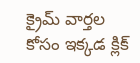క్రైమ్ వార్తల కోసం ఇక్కడ క్లిక్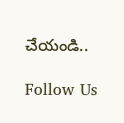చేయండి..

Follow Us